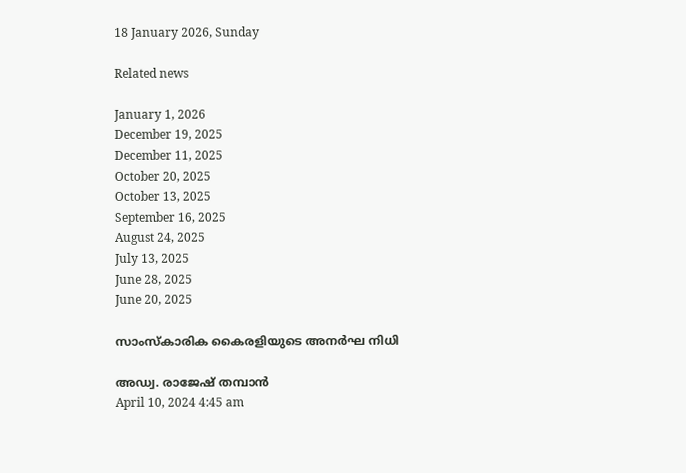18 January 2026, Sunday

Related news

January 1, 2026
December 19, 2025
December 11, 2025
October 20, 2025
October 13, 2025
September 16, 2025
August 24, 2025
July 13, 2025
June 28, 2025
June 20, 2025

സാംസ്കാരിക കൈരളിയുടെ അനർഘ നിധി

അഡ്വ. രാജേഷ് തമ്പാൻ
April 10, 2024 4:45 am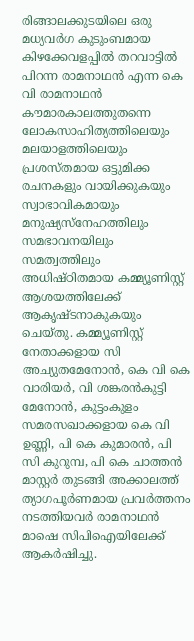രിങ്ങാലക്കുടയിലെ ഒരു മധ്യവർഗ കുടുംബമായ കിഴക്കേവളപ്പിൽ തറവാട്ടിൽ പിറന്ന രാമനാഥൻ എന്ന കെ വി രാമനാഥൻ കൗമാരകാലത്തുതന്നെ ലോകസാഹിത്യത്തിലെയും മലയാളത്തിലെയും പ്രശസ്തമായ ഒട്ടുമിക്ക രചനകളും വായിക്കുകയും സ്വാഭാവികമായും മനുഷ്യസ്നേഹത്തിലും സമഭാവനയിലും സമത്വത്തിലും അധിഷ്ഠിതമായ കമ്മ്യൂണിസ്റ്റ് ആശയത്തിലേക്ക് ആകൃഷ്ടനാകുകയും ചെയ്തു. കമ്മ്യൂണിസ്റ്റ് നേതാക്കളായ സി അച്യുതമേനോൻ, കെ വി കെ വാരിയർ, വി ശങ്കരൻകുട്ടി മേനോൻ, കുട്ടംകുളം സമരസഖാക്കളായ കെ വി ഉണ്ണി, പി കെ കുമാരൻ, പി സി കുറുമ്പ, പി കെ ചാത്തൻ മാസ്റ്റർ തുടങ്ങി അക്കാലത്ത് ത്യാഗപൂർണമായ പ്രവർത്തനം നടത്തിയവർ രാമനാഥൻ മാഷെ സിപിഐയിലേക്ക് ആകർഷിച്ചു.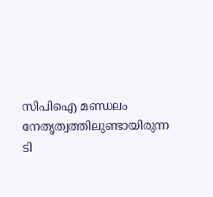സിപിഐ മണ്ഡലം നേതൃത്വത്തിലുണ്ടായിരുന്ന ടി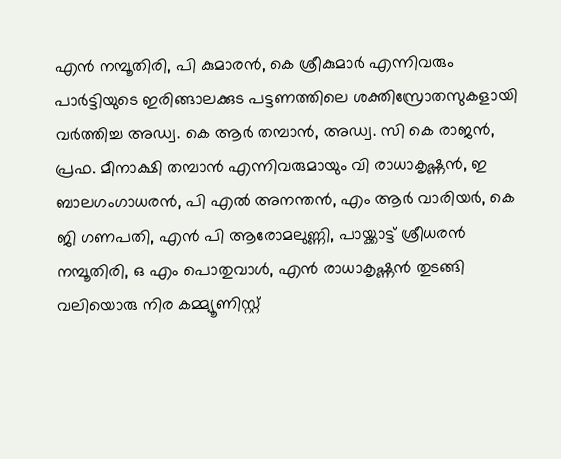എൻ നമ്പൂതിരി, പി കുമാരൻ, കെ ശ്രീകുമാർ എന്നിവരും പാർട്ടിയുടെ ഇരിങ്ങാലക്കുട പട്ടണത്തിലെ ശക്തിസ്രോതസുകളായി വർത്തിച്ച അഡ്വ. കെ ആർ തമ്പാൻ, അഡ്വ. സി കെ രാജൻ, പ്രഫ. മീനാക്ഷി തമ്പാൻ എന്നിവരുമായും വി രാധാകൃഷ്ണൻ, ഇ ബാലഗംഗാധരൻ, പി എൽ അനന്തൻ, എം ആർ വാരിയർ, കെ ജി ഗണപതി, എൻ പി ആരോമലുണ്ണി, പായ്ക്കാട്ട് ശ്രീധരൻ നമ്പൂതിരി, ഒ എം പൊതുവാൾ, എൻ രാധാകൃഷ്ണൻ തുടങ്ങി വലിയൊരു നിര കമ്മ്യൂണിസ്റ്റ്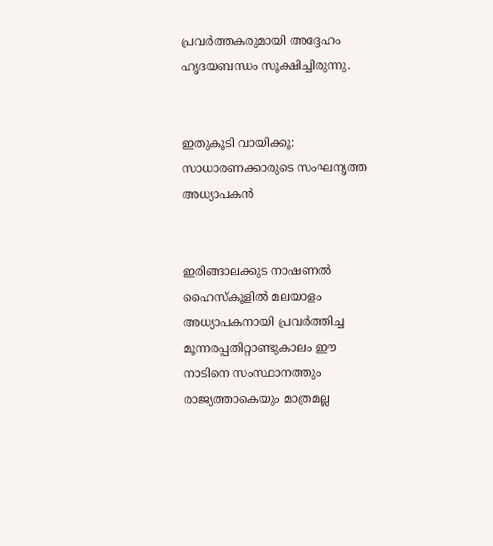പ്രവർത്തകരുമായി അദ്ദേഹം ഹൃദയബന്ധം സൂക്ഷിച്ചിരുന്നു.


ഇതുകൂടി വായിക്കൂ: സാധാരണക്കാരുടെ സംഘനൃത്ത അധ്യാപകൻ


ഇരിങ്ങാലക്കുട നാഷണൽ ഹൈസ്കൂളിൽ മലയാളം അധ്യാപകനായി പ്രവർത്തിച്ച മൂന്നരപ്പതിറ്റാണ്ടുകാലം ഈ നാടിനെ സംസ്ഥാനത്തും രാജ്യത്താകെയും മാത്രമല്ല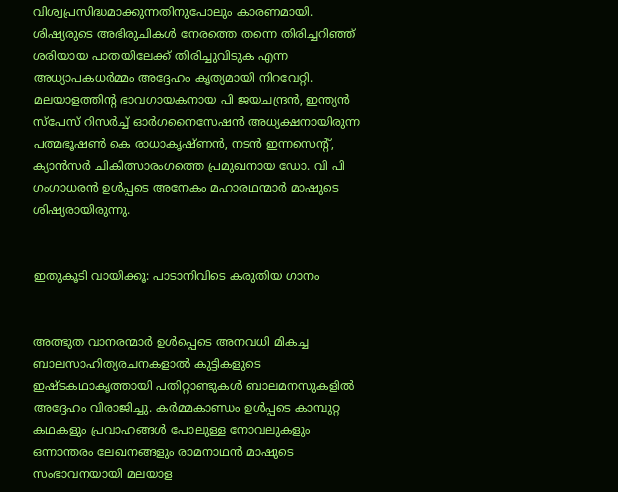വിശ്വപ്രസിദ്ധമാക്കുന്നതിനുപോലും കാരണമായി. ശിഷ്യരുടെ അഭിരുചികൾ നേരത്തെ തന്നെ തിരിച്ചറിഞ്ഞ് ശരിയായ പാതയിലേക്ക് തിരിച്ചുവിടുക എന്ന അധ്യാപകധർമ്മം അദ്ദേഹം കൃത്യമായി നിറവേറ്റി. മലയാളത്തിന്റ ഭാവഗായകനായ പി ജയചന്ദ്രൻ, ഇന്ത്യൻ സ്പേസ് റിസർച്ച് ഓർഗനൈസേഷന്‍ അധ്യക്ഷനായിരുന്ന പത്മഭൂഷൺ കെ രാധാകൃഷ്ണൻ, നടൻ ഇന്നസെന്റ്, ക്യാൻസർ ചികിത്സാരംഗത്തെ പ്രമുഖനായ ഡോ. വി പി ഗംഗാധരൻ ഉൾപ്പടെ അനേകം മഹാരഥന്മാർ മാഷുടെ ശിഷ്യരായിരുന്നു.


ഇതുകൂടി വായിക്കൂ: പാടാനിവിടെ കരുതിയ ഗാനം


അത്ഭുത വാനരന്മാർ ഉൾപ്പെടെ അനവധി മികച്ച ബാലസാഹിത്യരചനകളാൽ കുട്ടികളുടെ ഇഷ്ടകഥാകൃത്തായി പതിറ്റാണ്ടുകൾ ബാലമനസുകളിൽ അദ്ദേഹം വിരാജിച്ചു. കർമ്മകാണ്ഡം ഉൾപ്പടെ കാമ്പുറ്റ കഥകളും പ്രവാഹങ്ങൾ പോലുള്ള നോവലുകളും ഒന്നാന്തരം ലേഖനങ്ങളും രാമനാഥൻ മാഷുടെ സംഭാവനയായി മലയാള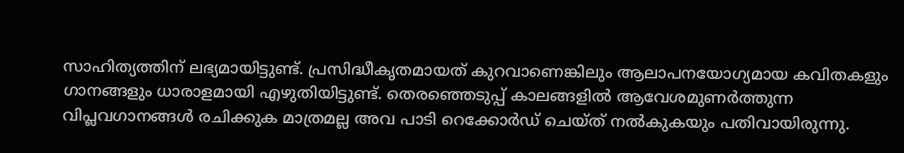സാഹിത്യത്തിന് ലഭ്യമായിട്ടുണ്ട്. പ്രസിദ്ധീകൃതമായത് കുറവാണെങ്കിലും ആലാപനയോഗ്യമായ കവിതകളും ഗാനങ്ങളും ധാരാളമായി എഴുതിയിട്ടുണ്ട്. തെരഞ്ഞെടുപ്പ് കാലങ്ങളിൽ ആവേശമുണർത്തുന്ന വിപ്ലവഗാനങ്ങൾ രചിക്കുക മാത്രമല്ല അവ പാടി റെക്കോർഡ് ചെയ്ത് നൽകുകയും പതിവായിരുന്നു.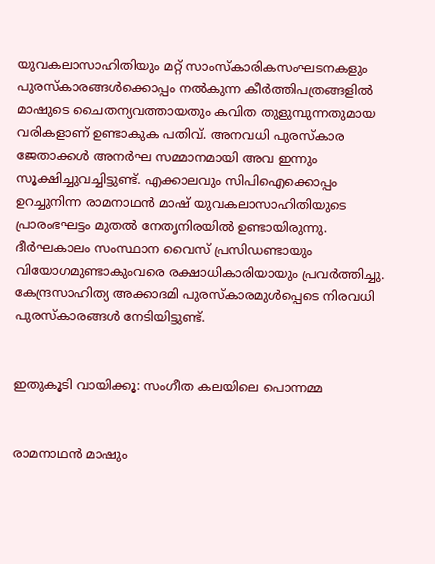യുവകലാസാഹിതിയും മറ്റ് സാംസ്കാരികസംഘടനകളും പുരസ്കാരങ്ങൾക്കൊപ്പം നൽകുന്ന കീർത്തിപത്രങ്ങളിൽ മാഷുടെ ചൈതന്യവത്തായതും കവിത തുളുമ്പുന്നതുമായ വരികളാണ് ഉണ്ടാകുക പതിവ്. അനവധി പുരസ്കാര ജേതാക്കൾ അനർഘ സമ്മാനമായി അവ ഇന്നും സൂക്ഷിച്ചുവച്ചിട്ടുണ്ട്. എക്കാലവും സിപിഐക്കൊപ്പം ഉറച്ചുനിന്ന രാമനാഥൻ മാഷ് യുവകലാസാഹിതിയുടെ പ്രാരംഭഘട്ടം മുതൽ നേതൃനിരയിൽ ഉണ്ടായിരുന്നു. ദീർഘകാലം സംസ്ഥാന വൈസ് പ്രസിഡണ്ടായും വിയോഗമുണ്ടാകുംവരെ രക്ഷാധികാരിയായും പ്രവർത്തിച്ചു. കേന്ദ്രസാഹിത്യ അക്കാദമി പുരസ്കാരമുൾപ്പെടെ നിരവധി പുരസ്കാരങ്ങൾ നേടിയിട്ടുണ്ട്.


ഇതുകൂടി വായിക്കൂ: സംഗീത കലയിലെ പൊന്നമ്മ


രാമനാഥൻ മാഷും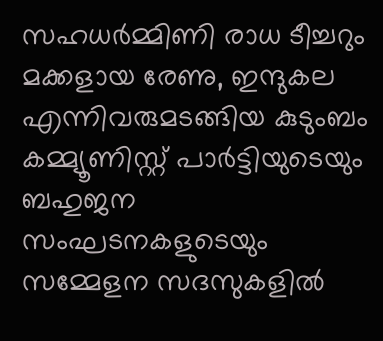സഹധർമ്മിണി രാധ ടീച്ചറും മക്കളായ രേണു, ഇന്ദുകല എന്നിവരുമടങ്ങിയ കുടുംബം കമ്മ്യൂണിസ്റ്റ് പാർട്ടിയുടെയും ബഹുജന സംഘടനകളുടെയും സമ്മേളന സദസുകളിൽ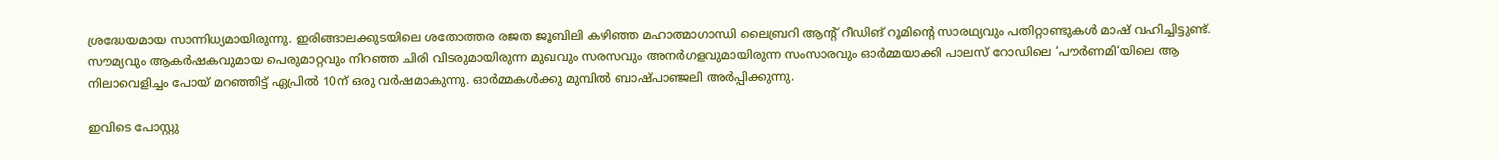ശ്രദ്ധേയമായ സാന്നിധ്യമായിരുന്നു. ഇരിങ്ങാലക്കുടയിലെ ശതോത്തര രജത ജൂബിലി കഴിഞ്ഞ മഹാത്മാഗാന്ധി ലൈബ്രറി ആന്റ് റീഡിങ് റൂമിന്റെ സാരഥ്യവും പതിറ്റാണ്ടുകൾ മാഷ് വഹിച്ചിട്ടുണ്ട്. സൗമ്യവും ആകർഷകവുമായ പെരുമാറ്റവും നിറഞ്ഞ ചിരി വിടരുമായിരുന്ന മുഖവും സരസവും അനർഗളവുമായിരുന്ന സംസാരവും ഓർമ്മയാക്കി പാലസ് റോഡിലെ ‘പൗർണമി‘യിലെ ആ നിലാവെളിച്ചം പോയ് മറഞ്ഞിട്ട് ഏപ്രിൽ 10ന് ഒരു വർഷമാകുന്നു. ഓർമ്മകൾക്കു മുമ്പിൽ ബാഷ്പാഞ്ജലി അർപ്പിക്കുന്നു.

ഇവിടെ പോസ്റ്റു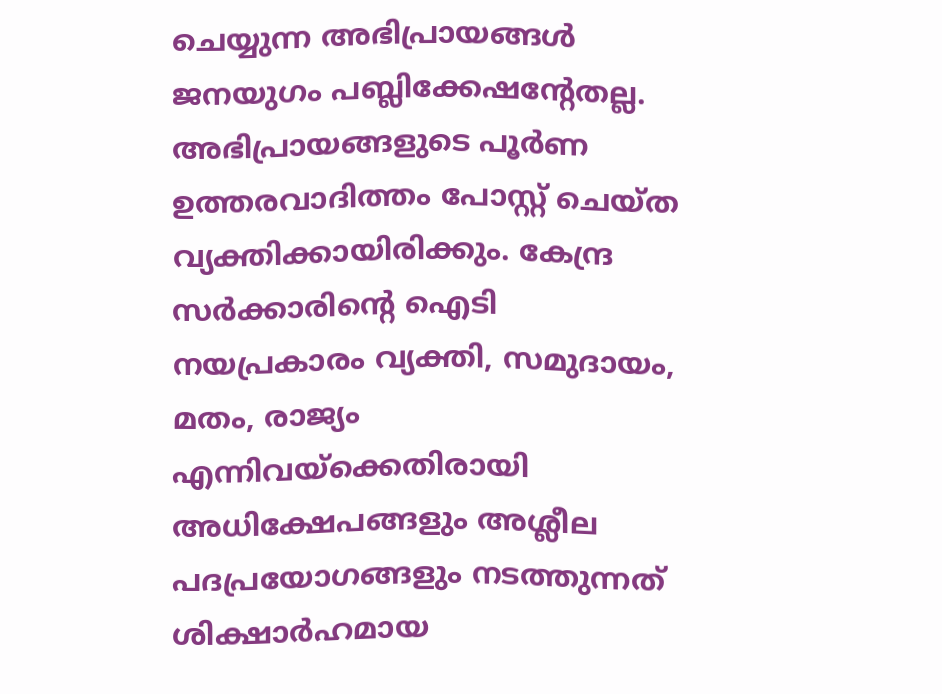ചെയ്യുന്ന അഭിപ്രായങ്ങള്‍ ജനയുഗം പബ്ലിക്കേഷന്റേതല്ല. അഭിപ്രായങ്ങളുടെ പൂര്‍ണ ഉത്തരവാദിത്തം പോസ്റ്റ് ചെയ്ത വ്യക്തിക്കായിരിക്കും. കേന്ദ്ര സര്‍ക്കാരിന്റെ ഐടി നയപ്രകാരം വ്യക്തി, സമുദായം, മതം, രാജ്യം എന്നിവയ്‌ക്കെതിരായി അധിക്ഷേപങ്ങളും അശ്ലീല പദപ്രയോഗങ്ങളും നടത്തുന്നത് ശിക്ഷാര്‍ഹമായ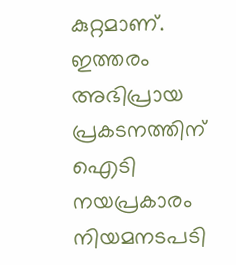കുറ്റമാണ്. ഇത്തരം അഭിപ്രായ പ്രകടനത്തിന് ഐടി നയപ്രകാരം നിയമനടപടി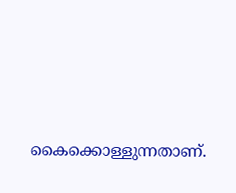കൈക്കൊള്ളുന്നതാണ്.